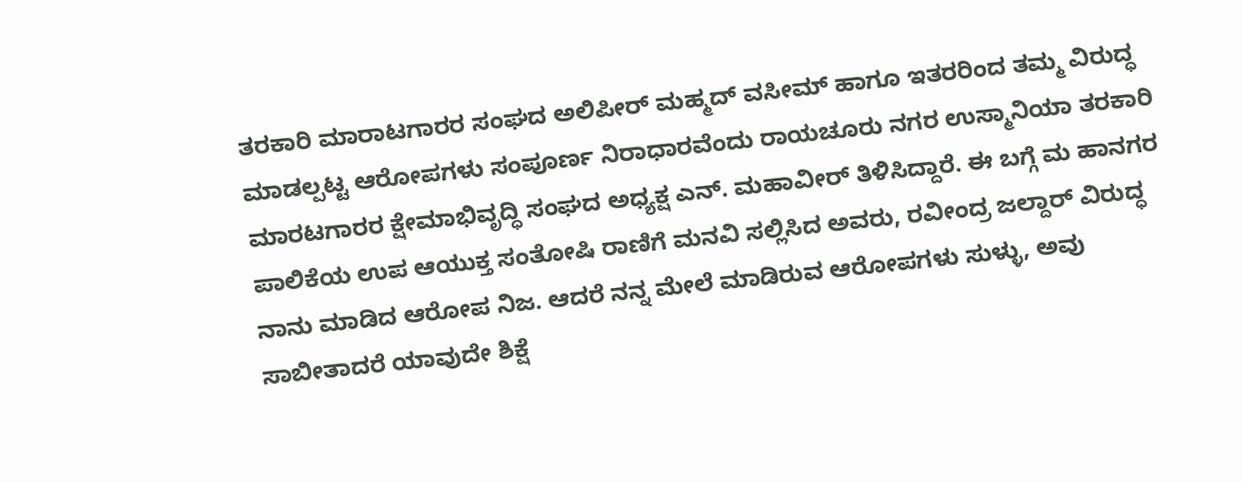ತರಕಾರಿ ಮಾರಾಟಗಾರರ ಸಂಘದ ಅಲಿಪೀರ್ ಮಹ್ಮದ್ ವಸೀಮ್ ಹಾಗೂ ಇತರರಿಂದ ತಮ್ಮ ವಿರುದ್ಧ ಮಾಡಲ್ಪಟ್ಟ ಆರೋಪಗಳು ಸಂಪೂರ್ಣ ನಿರಾಧಾರವೆಂದು ರಾಯಚೂರು ನಗರ ಉಸ್ಮಾನಿಯಾ ತರಕಾರಿ ಮಾರಟಗಾರರ ಕ್ಷೇಮಾಭಿವೃದ್ಧಿ ಸಂಘದ ಅಧ್ಯಕ್ಷ ಎನ್. ಮಹಾವೀರ್ ತಿಳಿಸಿದ್ದಾರೆ. ಈ ಬಗ್ಗೆ ಮ ಹಾನಗರ ಪಾಲಿಕೆಯ ಉಪ ಆಯುಕ್ತ ಸಂತೋಷಿ ರಾಣಿಗೆ ಮನವಿ ಸಲ್ಲಿಸಿದ ಅವರು, ರವೀಂದ್ರ ಜಲ್ದಾರ್ ವಿರುದ್ಧ ನಾನು ಮಾಡಿದ ಆರೋಪ ನಿಜ. ಆದರೆ ನನ್ನ ಮೇಲೆ ಮಾಡಿರುವ ಆರೋಪಗಳು ಸುಳ್ಳು, ಅವು ಸಾಬೀತಾದರೆ ಯಾವುದೇ ಶಿಕ್ಷೆ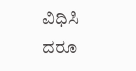ವಿಧಿಸಿ ದರೂ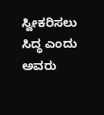ಸ್ವೀಕರಿಸಲು ಸಿದ್ಧ ಎಂದು ಅವರು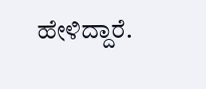ಹೇಳಿದ್ದಾರೆ.